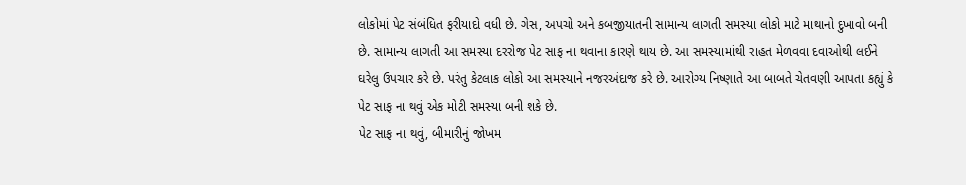લોકોમાં પેટ સંબંધિત ફરીયાદો વધી છે. ગેસ, અપચો અને કબજીયાતની સામાન્ય લાગતી સમસ્યા લોકો માટે માથાનો દુખાવો બની છે. સામાન્ય લાગતી આ સમસ્યા દરરોજ પેટ સાફ ના થવાના કારણે થાય છે. આ સમસ્યામાંથી રાહત મેળવવા દવાઓથી લઈને ઘરેલુ ઉપચાર કરે છે. પરંતુ કેટલાક લોકો આ સમસ્યાને નજરઅંદાજ કરે છે. આરોગ્ય નિષ્ણાતે આ બાબતે ચેતવણી આપતા કહ્યું કે પેટ સાફ ના થવું એક મોટી સમસ્યા બની શકે છે.
પેટ સાફ ના થવું, બીમારીનું જોખમ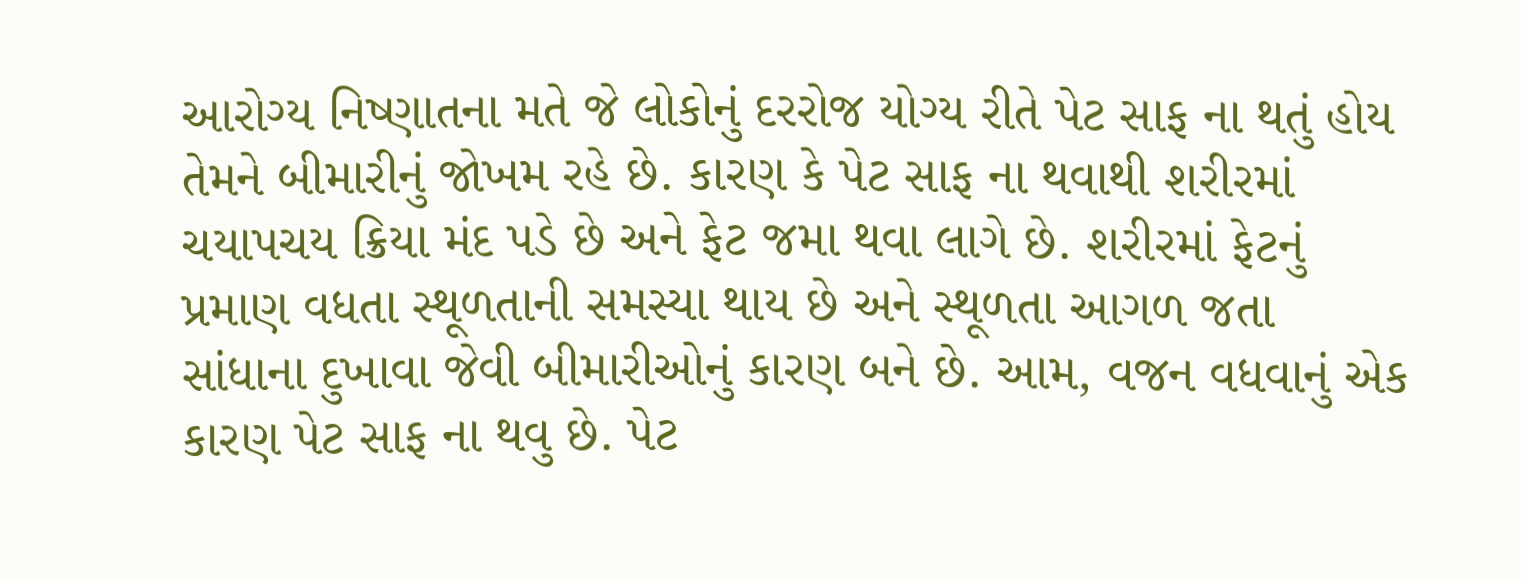આરોગ્ય નિષ્ણાતના મતે જે લોકોનું દરરોજ યોગ્ય રીતે પેટ સાફ ના થતું હોય તેમને બીમારીનું જોખમ રહે છે. કારણ કે પેટ સાફ ના થવાથી શરીરમાં ચયાપચય ક્રિયા મંદ પડે છે અને ફેટ જમા થવા લાગે છે. શરીરમાં ફેટનું પ્રમાણ વધતા સ્થૂળતાની સમસ્યા થાય છે અને સ્થૂળતા આગળ જતા સાંધાના દુખાવા જેવી બીમારીઓનું કારણ બને છે. આમ, વજન વધવાનું એક કારણ પેટ સાફ ના થવુ છે. પેટ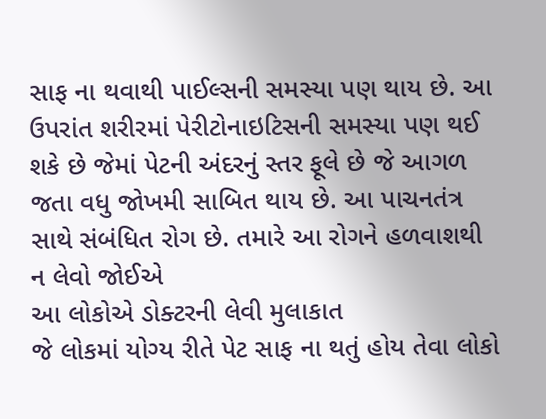સાફ ના થવાથી પાઈલ્સની સમસ્યા પણ થાય છે. આ ઉપરાંત શરીરમાં પેરીટોનાઇટિસની સમસ્યા પણ થઈ શકે છે જેમાં પેટની અંદરનું સ્તર ફૂલે છે જે આગળ જતા વધુ જોખમી સાબિત થાય છે. આ પાચનતંત્ર સાથે સંબંધિત રોગ છે. તમારે આ રોગને હળવાશથી ન લેવો જોઈએ
આ લોકોએ ડોક્ટરની લેવી મુલાકાત
જે લોકમાં યોગ્ય રીતે પેટ સાફ ના થતું હોય તેવા લોકો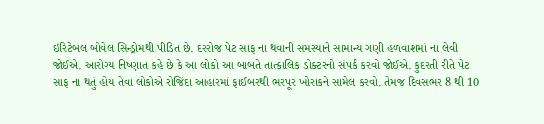ઇરિટેબલ બોવેલ સિન્ડ્રોમથી પીડિત છે. દરરોજ પેટ સાફ ના થવાની સમસ્યાને સામાન્ય ગણી હળવાશમાં ના લેવી જોઈએ. આરોગ્ય નિષ્ણાત કહે છે કે આ લોકો આ બાબતે તાત્કાલિક ડોક્ટરનો સંપર્ક કરવો જોઈએ. કુદરતી રીતે પેટ સાફ ના થતું હોય તેવા લોકોએ રોજિંદા આહારમાં ફાઈબરથી ભરપૂર ખોરાકને સામેલ કરવો. તેમજ દિવસભર 8 થી 10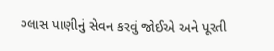ગ્લાસ પાણીનું સેવન કરવું જોઈએ અને પૂરતી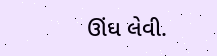ઊંઘ લેવી.